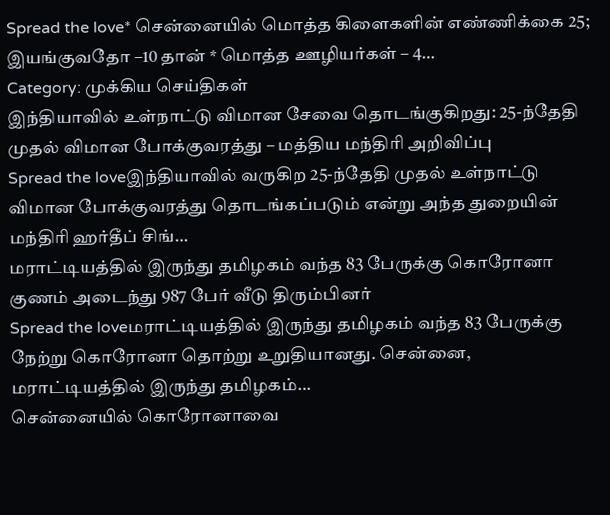Spread the love* சென்னையில் மொத்த கிளைகளின் எண்ணிக்கை 25; இயங்குவதோ –10 தான் * மொத்த ஊழியர்கள் – 4…
Category: முக்கிய செய்திகள்
இந்தியாவில் உள்நாட்டு விமான சேவை தொடங்குகிறது: 25-ந்தேதி முதல் விமான போக்குவரத்து – மத்திய மந்திரி அறிவிப்பு
Spread the loveஇந்தியாவில் வருகிற 25-ந்தேதி முதல் உள்நாட்டு விமான போக்குவரத்து தொடங்கப்படும் என்று அந்த துறையின் மந்திரி ஹர்தீப் சிங்…
மராட்டியத்தில் இருந்து தமிழகம் வந்த 83 பேருக்கு கொரோனா குணம் அடைந்து 987 பேர் வீடு திரும்பினர்
Spread the loveமராட்டியத்தில் இருந்து தமிழகம் வந்த 83 பேருக்கு நேற்று கொரோனா தொற்று உறுதியானது. சென்னை, மராட்டியத்தில் இருந்து தமிழகம்…
சென்னையில் கொரோனாவை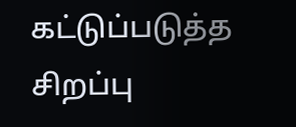கட்டுப்படுத்த சிறப்பு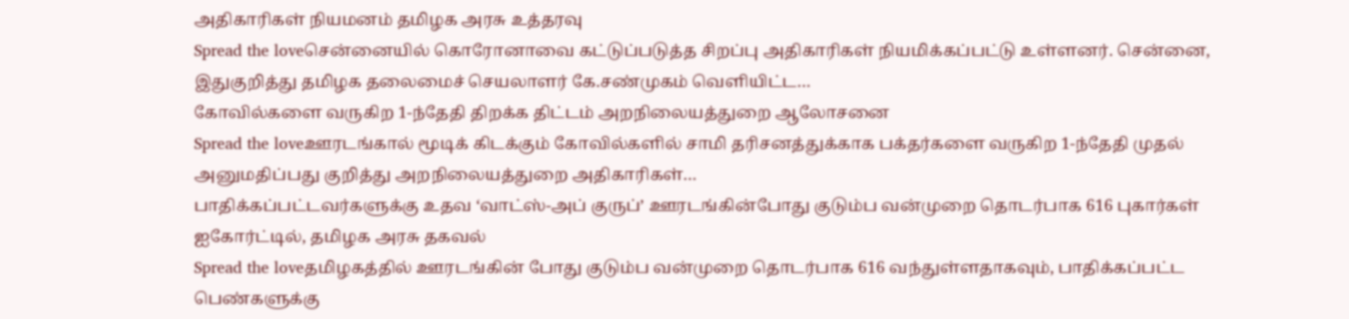அதிகாரிகள் நியமனம் தமிழக அரசு உத்தரவு
Spread the loveசென்னையில் கொரோனாவை கட்டுப்படுத்த சிறப்பு அதிகாரிகள் நியமிக்கப்பட்டு உள்ளனர். சென்னை, இதுகுறித்து தமிழக தலைமைச் செயலாளர் கே.சண்முகம் வெளியிட்ட…
கோவில்களை வருகிற 1-ந்தேதி திறக்க திட்டம் அறநிலையத்துறை ஆலோசனை
Spread the loveஊரடங்கால் மூடிக் கிடக்கும் கோவில்களில் சாமி தரிசனத்துக்காக பக்தர்களை வருகிற 1-ந்தேதி முதல் அனுமதிப்பது குறித்து அறநிலையத்துறை அதிகாரிகள்…
பாதிக்கப்பட்டவர்களுக்கு உதவ ‘வாட்ஸ்-அப் குருப்’ ஊரடங்கின்போது குடும்ப வன்முறை தொடர்பாக 616 புகார்கள் ஐகோர்ட்டில், தமிழக அரசு தகவல்
Spread the loveதமிழகத்தில் ஊரடங்கின் போது குடும்ப வன்முறை தொடர்பாக 616 வந்துள்ளதாகவும், பாதிக்கப்பட்ட பெண்களுக்கு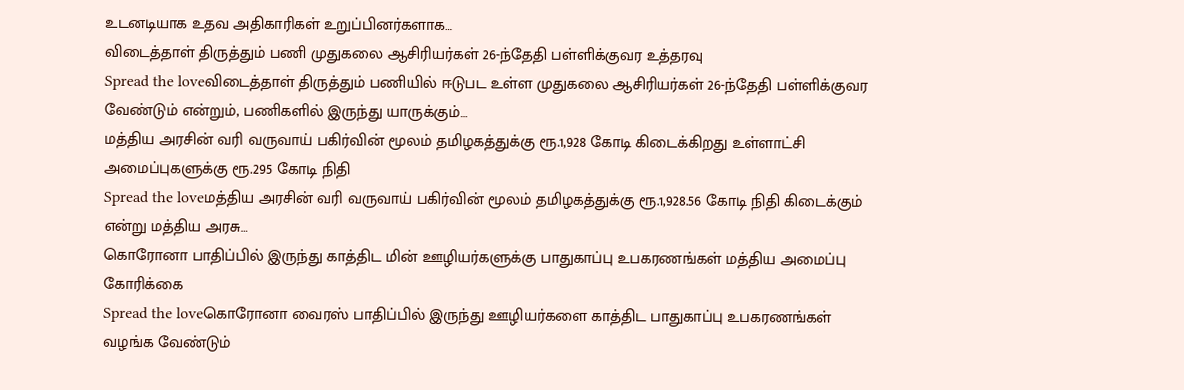உடனடியாக உதவ அதிகாரிகள் உறுப்பினர்களாக…
விடைத்தாள் திருத்தும் பணி முதுகலை ஆசிரியர்கள் 26-ந்தேதி பள்ளிக்குவர உத்தரவு
Spread the loveவிடைத்தாள் திருத்தும் பணியில் ஈடுபட உள்ள முதுகலை ஆசிரியர்கள் 26-ந்தேதி பள்ளிக்குவர வேண்டும் என்றும், பணிகளில் இருந்து யாருக்கும்…
மத்திய அரசின் வரி வருவாய் பகிர்வின் மூலம் தமிழகத்துக்கு ரூ.1,928 கோடி கிடைக்கிறது உள்ளாட்சி அமைப்புகளுக்கு ரூ.295 கோடி நிதி
Spread the loveமத்திய அரசின் வரி வருவாய் பகிர்வின் மூலம் தமிழகத்துக்கு ரூ.1,928.56 கோடி நிதி கிடைக்கும் என்று மத்திய அரசு…
கொரோனா பாதிப்பில் இருந்து காத்திட மின் ஊழியர்களுக்கு பாதுகாப்பு உபகரணங்கள் மத்திய அமைப்பு கோரிக்கை
Spread the loveகொரோனா வைரஸ் பாதிப்பில் இருந்து ஊழியர்களை காத்திட பாதுகாப்பு உபகரணங்கள் வழங்க வேண்டும்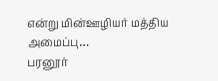என்று மின்ஊழியர் மத்திய அமைப்பு…
பரனூர்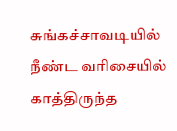சுங்கச்சாவடியில் நீண்ட வரிசையில் காத்திருந்த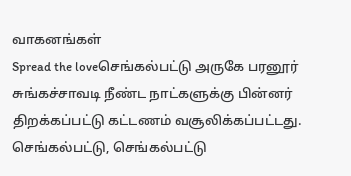வாகனங்கள்
Spread the loveசெங்கல்பட்டு அருகே பரனூர் சுங்கச்சாவடி நீண்ட நாட்களுக்கு பின்னர் திறக்கப்பட்டு கட்டணம் வசூலிக்கப்பட்டது. செங்கல்பட்டு, செங்கல்பட்டு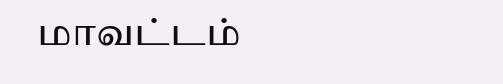மாவட்டம்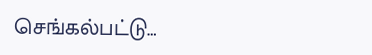செங்கல்பட்டு…